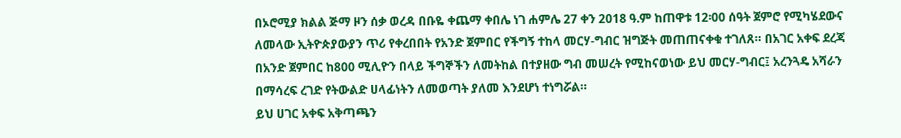በኦሮሚያ ክልል ጅማ ዞን ሰቃ ወረዳ በቡዬ ቀጨማ ቀበሌ ነገ ሐምሌ 27 ቀን 2018 ዓ.ም ከጠዋቱ 12፡00 ሰዓት ጀምሮ የሚካሄደውና ለመላው ኢትዮጵያውያን ጥሪ የቀረበበት የአንድ ጀምበር የችግኝ ተከላ መርሃ-ግብር ዝግጅት መጠጠናቀቁ ተገለጸ። በአገር አቀፍ ደረጃ በአንድ ጀምበር ከ800 ሚሊዮን በላይ ችግኞችን ለመትከል በተያዘው ግብ መሠረት የሚከናወነው ይህ መርሃ-ግብር፤ አረንጓዴ አሻራን በማሳረፍ ረገድ የትውልድ ሀላፊነትን ለመወጣት ያለመ እንደሆነ ተነግሯል።
ይህ ሀገር አቀፍ አቅጣጫን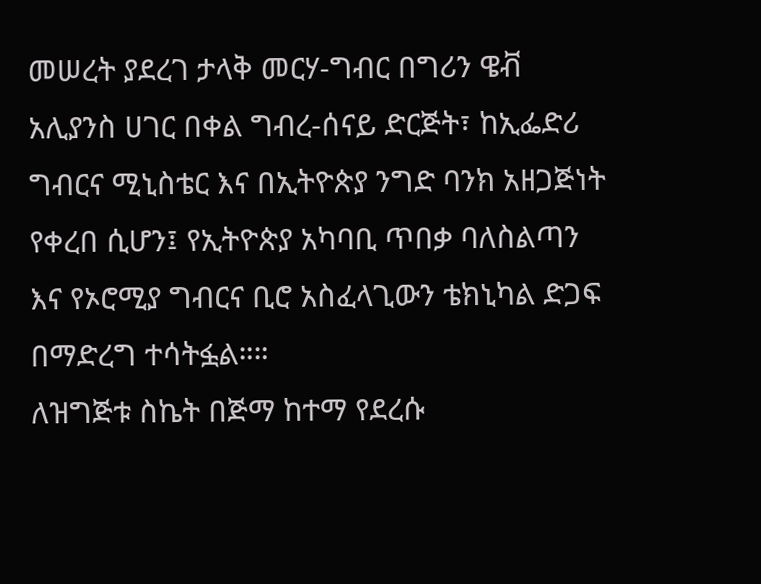መሠረት ያደረገ ታላቅ መርሃ-ግብር በግሪን ዌቭ አሊያንስ ሀገር በቀል ግብረ-ሰናይ ድርጅት፣ ከኢፌድሪ ግብርና ሚኒስቴር እና በኢትዮጵያ ንግድ ባንክ አዘጋጅነት የቀረበ ሲሆን፤ የኢትዮጵያ አካባቢ ጥበቃ ባለስልጣን እና የኦሮሚያ ግብርና ቢሮ አስፈላጊውን ቴክኒካል ድጋፍ በማድረግ ተሳትፏል።።
ለዝግጅቱ ስኬት በጅማ ከተማ የደረሱ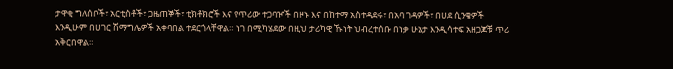ታዋቂ ግለሰቦች፣ አርቲስቶች፣ ጋዜጠኞች፣ ቲክቶክሮች እና የጥሪው ተጋባዦች በዞኑ እና በከተማ አስተዳደሩ፣ በአባ ገዳዎች፣ በሀደ ሲንቄዎች እንዲሁም በሀገር ሽማግሌዎች አቀባበል ተደርጎላቸዋል። ነገ በሚካሄደው በዚህ ታሪካዊ ኹነት ህብረተሰቡ በነቃ ሁኔታ እንዲሳተፍ አዘጋጆቹ ጥሪ አቅርበዋል።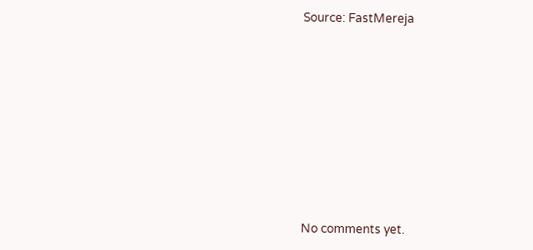Source: FastMereja









No comments yet.